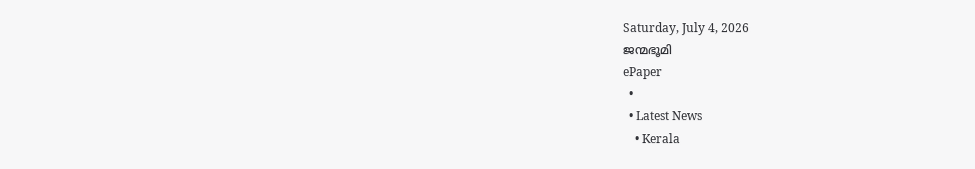Saturday, July 4, 2026
ജന്മഭൂമി
ePaper
  •
  • Latest News
    • Kerala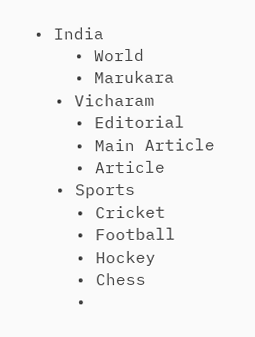• India
    • World
    • Marukara
  • Vicharam
    • Editorial
    • Main Article
    • Article
  • Sports
    • Cricket
    • Football
    • Hockey
    • Chess
    •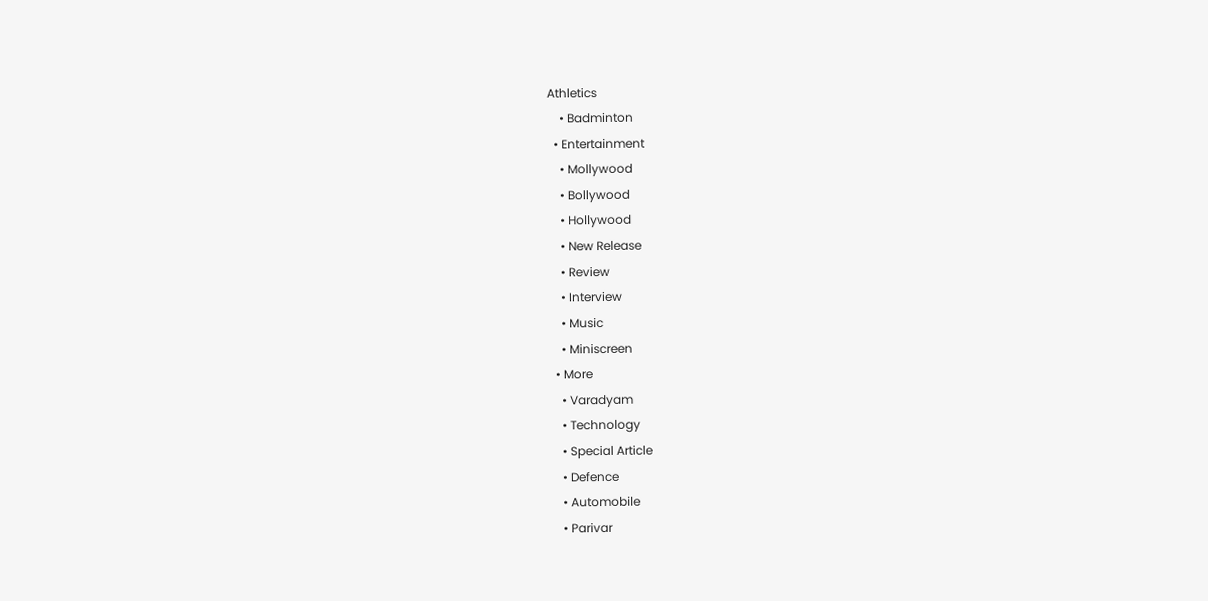Athletics
    • Badminton
  • Entertainment
    • Mollywood
    • Bollywood
    • Hollywood
    • New Release
    • Review
    • Interview
    • Music
    • Miniscreen
  • More
    • Varadyam
    • Technology
    • Special Article
    • Defence
    • Automobile
    • Parivar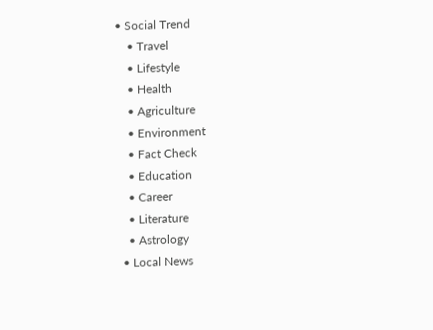• Social Trend
    • Travel
    • Lifestyle
    • Health
    • Agriculture
    • Environment
    • Fact Check
    • Education
    • Career
    • Literature
    • Astrology
  • Local News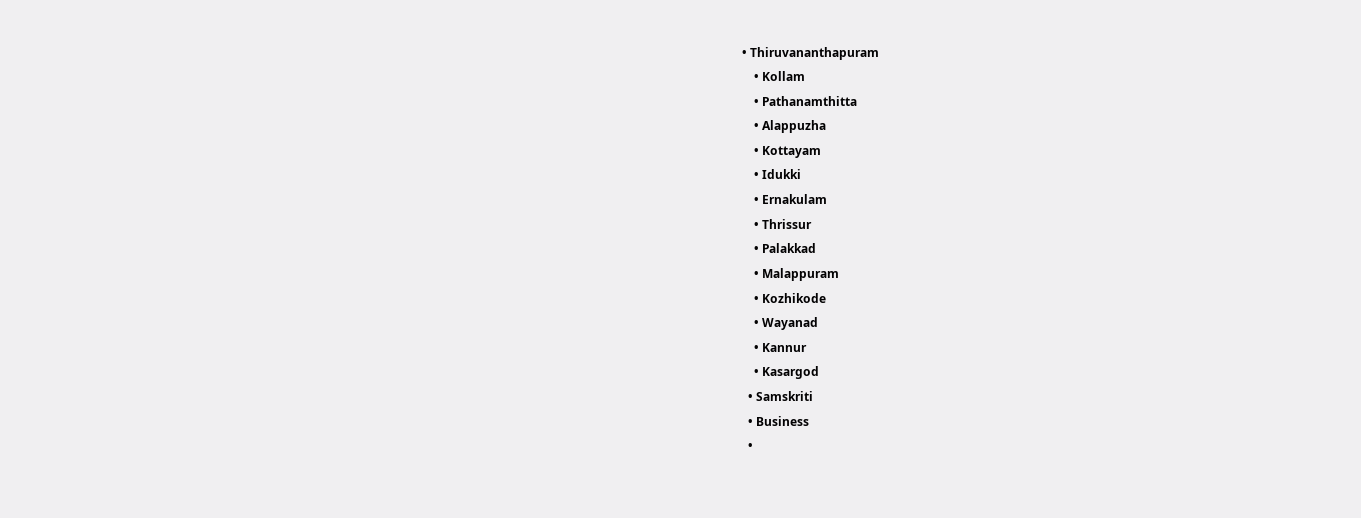• Thiruvananthapuram
    • Kollam
    • Pathanamthitta
    • Alappuzha
    • Kottayam
    • Idukki
    • Ernakulam
    • Thrissur
    • Palakkad
    • Malappuram
    • Kozhikode
    • Wayanad
    • Kannur
    • Kasargod
  • Samskriti
  • Business
  •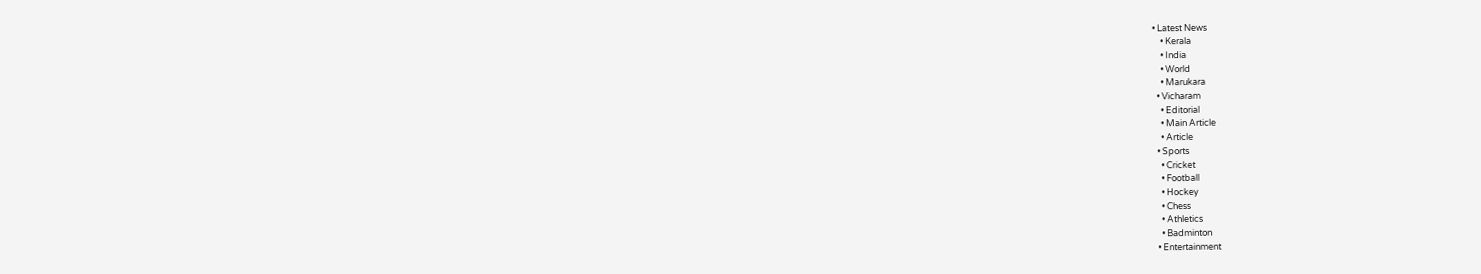• Latest News
    • Kerala
    • India
    • World
    • Marukara
  • Vicharam
    • Editorial
    • Main Article
    • Article
  • Sports
    • Cricket
    • Football
    • Hockey
    • Chess
    • Athletics
    • Badminton
  • Entertainment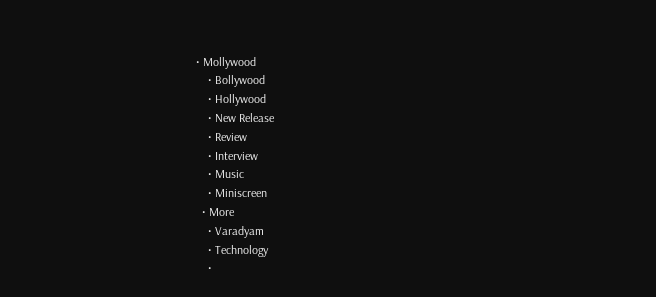• Mollywood
    • Bollywood
    • Hollywood
    • New Release
    • Review
    • Interview
    • Music
    • Miniscreen
  • More
    • Varadyam
    • Technology
    •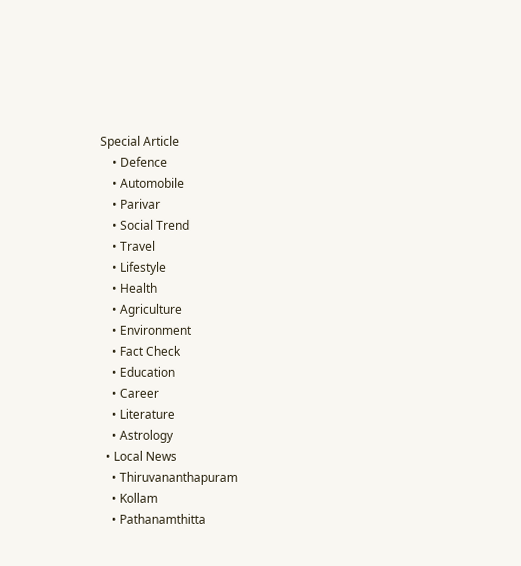Special Article
    • Defence
    • Automobile
    • Parivar
    • Social Trend
    • Travel
    • Lifestyle
    • Health
    • Agriculture
    • Environment
    • Fact Check
    • Education
    • Career
    • Literature
    • Astrology
  • Local News
    • Thiruvananthapuram
    • Kollam
    • Pathanamthitta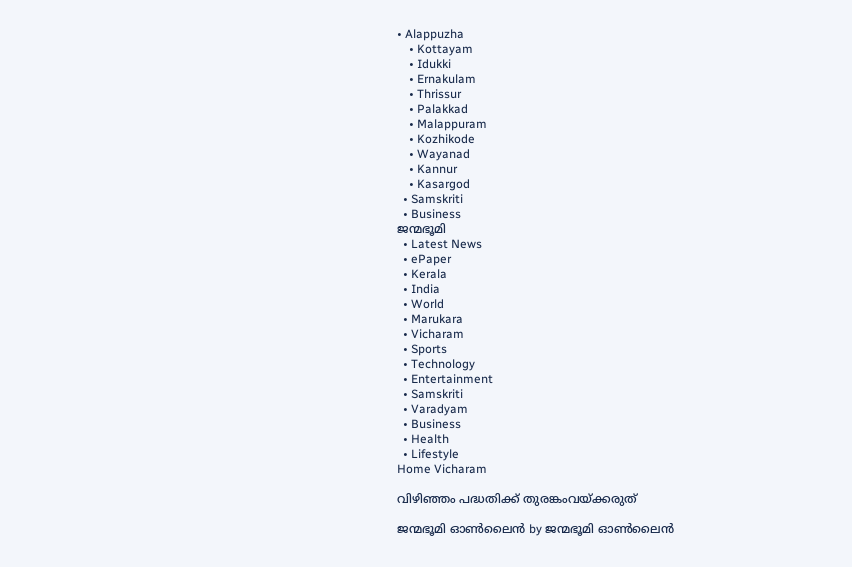• Alappuzha
    • Kottayam
    • Idukki
    • Ernakulam
    • Thrissur
    • Palakkad
    • Malappuram
    • Kozhikode
    • Wayanad
    • Kannur
    • Kasargod
  • Samskriti
  • Business
ജന്മഭൂമി
  • Latest News
  • ePaper
  • Kerala
  • India
  • World
  • Marukara
  • Vicharam
  • Sports
  • Technology
  • Entertainment
  • Samskriti
  • Varadyam
  • Business
  • Health
  • Lifestyle
Home Vicharam

വിഴിഞ്ഞം പദ്ധതിക്ക് തുരങ്കംവയ്‌ക്കരുത്

ജന്മഭൂമി ഓണ്‍ലൈന്‍ by ജന്മഭൂമി ഓണ്‍ലൈന്‍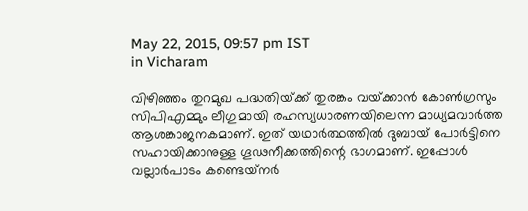May 22, 2015, 09:57 pm IST
in Vicharam

വിഴിഞ്ഞം തുറമുഖ പദ്ധതിയ്‌ക്ക് തുരങ്കം വയ്‌ക്കാന്‍ കോണ്‍ഗ്രസും സിപിഎമ്മും ലീഗുമായി രഹസ്യധാരണയിലെന്ന മാധ്യമവാര്‍ത്ത ആശങ്കാജനകമാണ്. ഇത് യഥാര്‍ത്ഥത്തില്‍ ദുബായ് പോര്‍ട്ടിനെ സഹായിക്കാനുള്ള ഗൂഢനീക്കത്തിന്റെ ഭാഗമാണ്. ഇപ്പോള്‍ വല്ലാര്‍പാടം കണ്ടെയ്‌നര്‍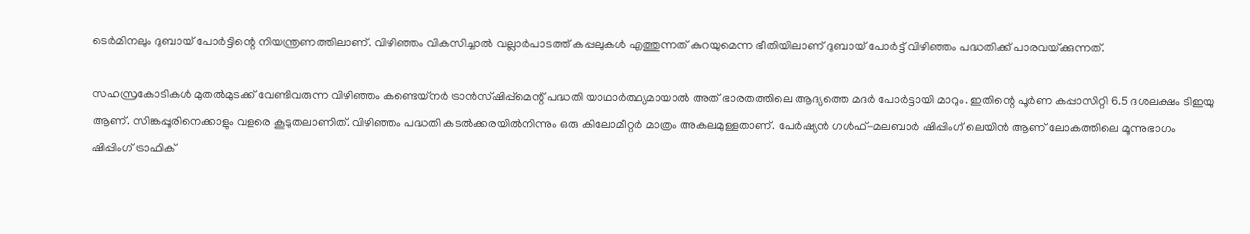ടെര്‍മിനലും ദുബായ് പോര്‍ട്ടിന്റെ നിയന്ത്രണത്തിലാണ്. വിഴിഞ്ഞം വികസിച്ചാല്‍ വല്ലാര്‍പാടത്ത് കപ്പലുകള്‍ എത്തുന്നത് കുറയുമെന്ന ഭീതിയിലാണ് ദുബായ് പോര്‍ട്ട് വിഴിഞ്ഞം പദ്ധതിക്ക് പാരവയ്‌ക്കുന്നത്.

സഹസ്രകോടികള്‍ മുതല്‍മുടക്ക് വേണ്ടിവരുന്ന വിഴിഞ്ഞം കണ്ടെയ്‌നര്‍ ട്രാന്‍സ്ഷിപ്പ്‌മെന്റ് പദ്ധതി യാഥാര്‍ത്ഥ്യമായാല്‍ അത് ഭാരതത്തിലെ ആദ്യത്തെ മദര്‍ പോര്‍ട്ടായി മാറും. ഇതിന്റെ പൂര്‍ണ കപ്പാസിറ്റി 6.5 ദശലക്ഷം ടിഇയു ആണ്. സിങ്കപ്പൂരിനെക്കാളും വളരെ കൂടുതലാണിത്. വിഴിഞ്ഞം പദ്ധതി കടല്‍ക്കരയില്‍നിന്നും ഒരു കിലോമീറ്റര്‍ മാത്രം അകലമുള്ളതാണ്. പേര്‍ഷ്യന്‍ ഗള്‍ഫ്-മലബാര്‍ ഷിപ്പിംഗ് ലെയിന്‍ ആണ് ലോകത്തിലെ മൂന്നുഭാഗം ഷിപ്പിംഗ് ട്രാഫിക്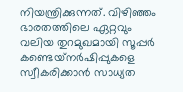നിയന്ത്രിക്കുന്നത്. വിഴിഞ്ഞം ഭാരതത്തിലെ ഏറ്റവും വലിയ തുറമുഖമായി സൂപ്പര്‍ കണ്ടെയ്‌നര്‍ഷിപ്പുകളെ സ്വീകരിക്കാന്‍ സാധ്യത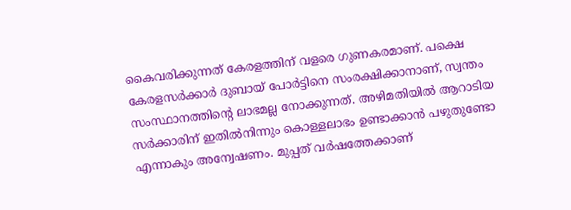കൈവരിക്കുന്നത് കേരളത്തിന് വളരെ ഗുണകരമാണ്. പക്ഷെ കേരളസര്‍ക്കാര്‍ ദുബായ് പോര്‍ട്ടിനെ സംരക്ഷിക്കാനാണ്, സ്വന്തം സംസ്ഥാനത്തിന്റെ ലാഭമല്ല നോക്കുന്നത്. അഴിമതിയില്‍ ആറാടിയ സര്‍ക്കാരിന് ഇതില്‍നിന്നും കൊള്ളലാഭം ഉണ്ടാക്കാന്‍ പഴുതുണ്ടോ എന്നാകും അന്വേഷണം. മുപ്പത് വര്‍ഷത്തേക്കാണ്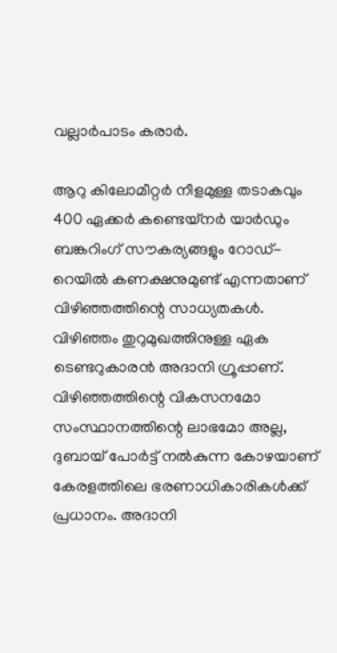വല്ലാര്‍പാടം കരാര്‍.

ആറു കിലോമീറ്റര്‍ നീളമുള്ള തടാകവും 400 ഏക്കര്‍ കണ്ടെയ്‌നര്‍ യാര്‍ഡും ബങ്കറിംഗ് സൗകര്യങ്ങളും റോഡ്-റെയില്‍ കണക്ഷനുമുണ്ട് എന്നതാണ് വിഴിഞ്ഞത്തിന്റെ സാധ്യതകള്‍. വിഴിഞ്ഞം തുറുമുഖത്തിനുള്ള ഏക ടെണ്ടറുകാരന്‍ അദാനി ഗ്രൂപ്പാണ്. വിഴിഞ്ഞത്തിന്റെ വികസനമോ സംസ്ഥാനത്തിന്റെ ലാഭമോ അല്ല, ദുബായ് പോര്‍ട്ട് നല്‍കുന്ന കോഴയാണ് കേരളത്തിലെ ഭരണാധികാരികള്‍ക്ക് പ്രധാനം. അദാനി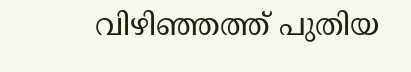വിഴിഞ്ഞത്ത് പുതിയ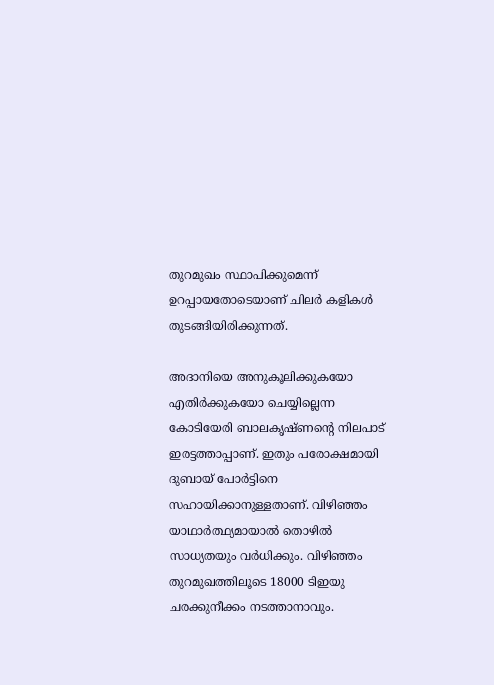തുറമുഖം സ്ഥാപിക്കുമെന്ന് ഉറപ്പായതോടെയാണ് ചിലര്‍ കളികള്‍ തുടങ്ങിയിരിക്കുന്നത്.

അദാനിയെ അനുകൂലിക്കുകയോ എതിര്‍ക്കുകയോ ചെയ്യില്ലെന്ന കോടിയേരി ബാലകൃഷ്ണന്റെ നിലപാട് ഇരട്ടത്താപ്പാണ്. ഇതും പരോക്ഷമായി ദുബായ് പോര്‍ട്ടിനെ സഹായിക്കാനുള്ളതാണ്. വിഴിഞ്ഞം യാഥാര്‍ത്ഥ്യമായാല്‍ തൊഴില്‍ സാധ്യതയും വര്‍ധിക്കും. വിഴിഞ്ഞം തുറമുഖത്തിലൂടെ 18000 ടിഇയു ചരക്കുനീക്കം നടത്താനാവും.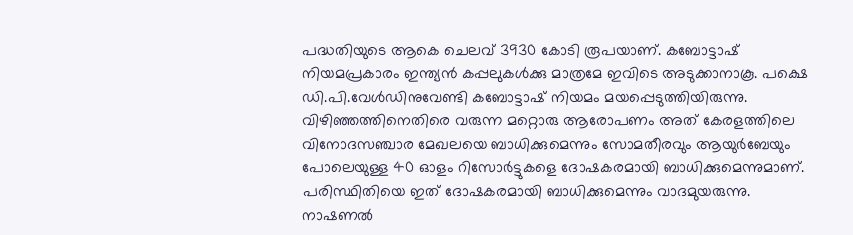പദ്ധതിയുടെ ആകെ ചെലവ് 3930 കോടി രൂപയാണ്. കബോട്ടാഷ് നിയമപ്രകാരം ഇന്ത്യന്‍ കപ്പലുകള്‍ക്കു മാത്രമേ ഇവിടെ അടുക്കാനാകൂ. പക്ഷെ ഡി.പി.വേള്‍ഡിനുവേണ്ടി കബോട്ടാഷ് നിയമം മയപ്പെടുത്തിയിരുന്നു. വിഴിഞ്ഞത്തിനെതിരെ വരുന്ന മറ്റൊരു ആരോപണം അത് കേരളത്തിലെ വിനോദസഞ്ചാര മേഖലയെ ബാധിക്കുമെന്നും സോമതീരവും ആയുര്‍ബേയും പോലെയുള്ള 40 ഓളം റിസോര്‍ട്ടുകളെ ദോഷകരമായി ബാധിക്കുമെന്നുമാണ്. പരിസ്ഥിതിയെ ഇത് ദോഷകരമായി ബാധിക്കുമെന്നും വാദമുയരുന്നു. നാഷണല്‍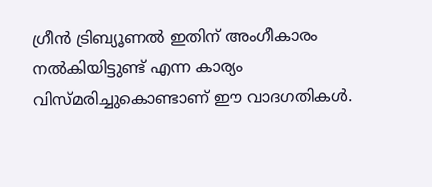ഗ്രീന്‍ ട്രിബ്യൂണല്‍ ഇതിന് അംഗീകാരം നല്‍കിയിട്ടുണ്ട് എന്ന കാര്യം വിസ്മരിച്ചുകൊണ്ടാണ് ഈ വാദഗതികള്‍.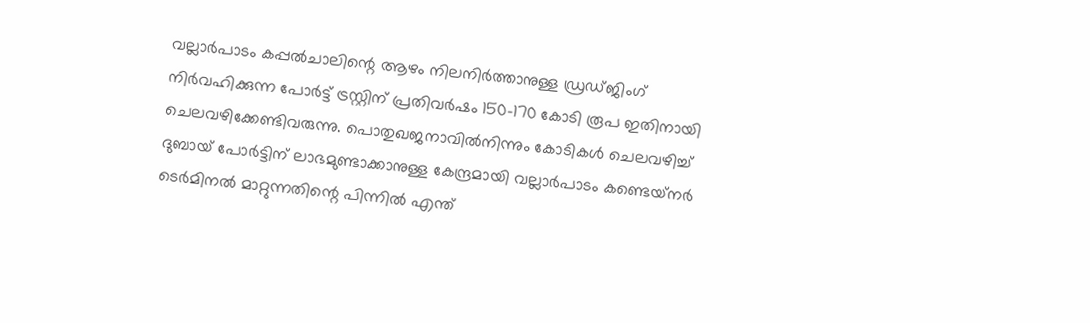വല്ലാര്‍പാടം കപ്പല്‍ചാലിന്റെ ആഴം നിലനിര്‍ത്താനുള്ള ഡ്രഡ്ജിംഗ് നിര്‍വഹിക്കുന്ന പോര്‍ട്ട് ട്രസ്റ്റിന് പ്രതിവര്‍ഷം 150-170 കോടി രൂപ ഇതിനായി ചെലവഴിക്കേണ്ടിവരുന്നു. പൊതുഖജനാവില്‍നിന്നും കോടികള്‍ ചെലവഴിച്ച് ദുബായ് പോര്‍ട്ടിന് ലാഭമുണ്ടാക്കാനുള്ള കേന്ദ്രമായി വല്ലാര്‍പാടം കണ്ടെയ്‌നര്‍ ടെര്‍മിനല്‍ മാറ്റുന്നതിന്റെ പിന്നില്‍ എന്ത്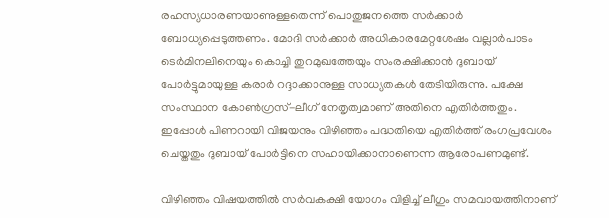രഹസ്യധാരണയാണുള്ളതെന്ന് പൊതുജനത്തെ സര്‍ക്കാര്‍ ബോധ്യപ്പെടുത്തണം. മോദി സര്‍ക്കാര്‍ അധികാരമേറ്റശേഷം വല്ലാര്‍പാടം ടെര്‍മിനലിനെയും കൊച്ചി തുറമുഖത്തേയും സംരക്ഷിക്കാന്‍ ദുബായ് പോര്‍ട്ടുമായുള്ള കരാര്‍ റദ്ദാക്കാനുള്ള സാധ്യതകള്‍ തേടിയിരുന്നു. പക്ഷേ സംസ്ഥാന കോണ്‍ഗ്രസ്-ലീഗ് നേതൃത്വമാണ് അതിനെ എതിര്‍ത്തതും. ഇപ്പോള്‍ പിണറായി വിജയനും വിഴിഞ്ഞം പദ്ധതിയെ എതിര്‍ത്ത് രംഗപ്രവേശം ചെയ്തതും ദുബായ് പോര്‍ട്ടിനെ സഹായിക്കാനാണെന്ന ആരോപണമുണ്ട്.

വിഴിഞ്ഞം വിഷയത്തില്‍ സര്‍വകക്ഷി യോഗം വിളിച്ച് ലീഗും സമവായത്തിനാണ്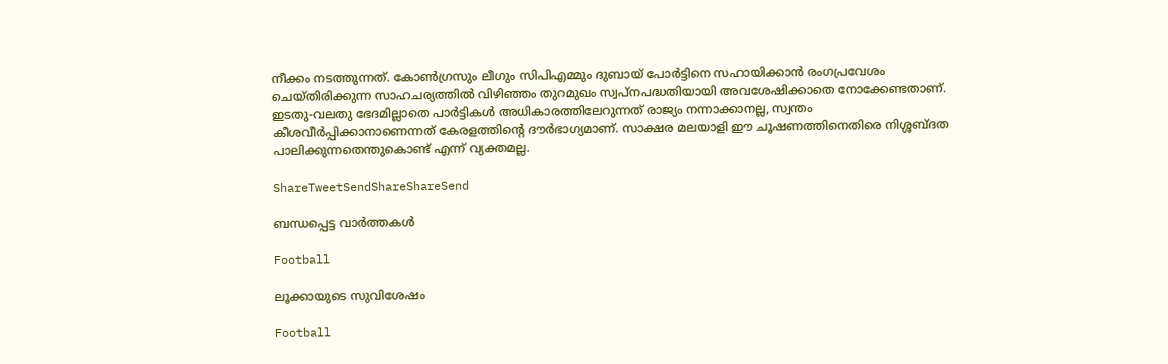നീക്കം നടത്തുന്നത്. കോണ്‍ഗ്രസും ലീഗും സിപിഎമ്മും ദുബായ് പോര്‍ട്ടിനെ സഹായിക്കാന്‍ രംഗപ്രവേശം ചെയ്തിരിക്കുന്ന സാഹചര്യത്തില്‍ വിഴിഞ്ഞം തുറമുഖം സ്വപ്‌നപദ്ധതിയായി അവശേഷിക്കാതെ നോക്കേണ്ടതാണ്. ഇടതു-വലതു ഭേദമില്ലാതെ പാര്‍ട്ടികള്‍ അധികാരത്തിലേറുന്നത് രാജ്യം നന്നാക്കാനല്ല, സ്വന്തം കീശവീര്‍പ്പിക്കാനാണെന്നത് കേരളത്തിന്റെ ദൗര്‍ഭാഗ്യമാണ്. സാക്ഷര മലയാളി ഈ ചൂഷണത്തിനെതിരെ നിശ്ശബ്ദത പാലിക്കുന്നതെന്തുകൊണ്ട് എന്ന് വ്യക്തമല്ല.

ShareTweetSendShareShareSend

ബന്ധപ്പെട്ട വാര്‍ത്തകള്‍

Football

ലൂക്കായുടെ സുവിശേഷം

Football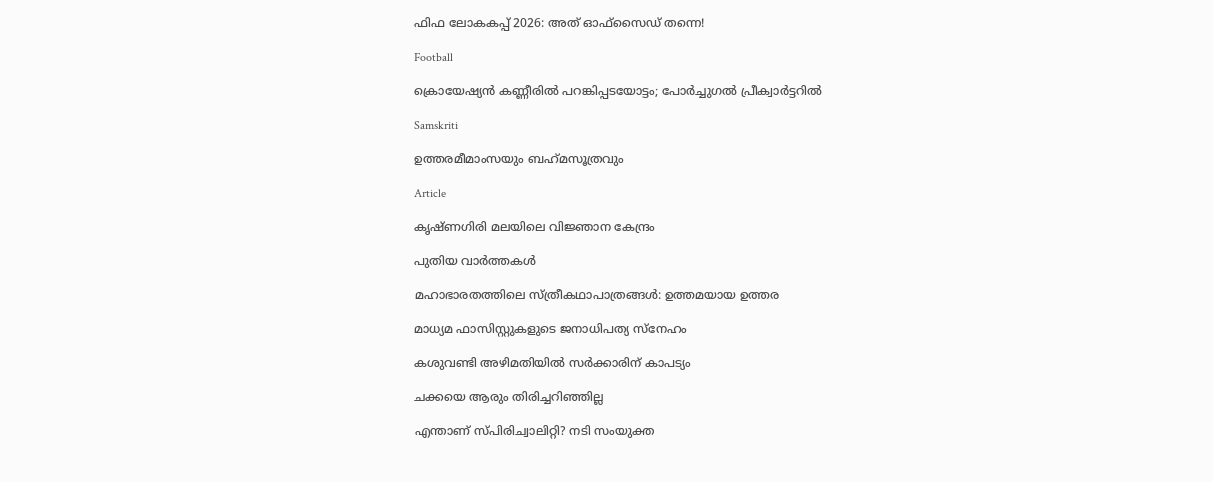ഫിഫ ലോകകപ്പ് 2026: അത് ഓഫ്‌സൈഡ് തന്നെ!

Football

ക്രൊയേഷ്യന്‍ കണ്ണീരില്‍ പറങ്കിപ്പടയോട്ടം; പോര്‍ച്ചുഗല്‍ പ്രീക്വാര്‍ട്ടറില്‍

Samskriti

ഉത്തരമീമാംസയും ബഹ്‌മസൂത്രവും

Article

കൃഷ്ണഗിരി മലയിലെ വിജ്ഞാന കേന്ദ്രം

പുതിയ വാര്‍ത്തകള്‍

മഹാഭാരതത്തിലെ സ്ത്രീകഥാപാത്രങ്ങള്‍: ഉത്തമയായ ഉത്തര

മാധ്യമ ഫാസിസ്റ്റുകളുടെ ജനാധിപത്യ സ്‌നേഹം

കശുവണ്ടി അഴിമതിയില്‍ സര്‍ക്കാരിന് കാപട്യം

ചക്കയെ ആരും തിരിച്ചറിഞ്ഞില്ല

എന്താണ് സ്പിരിച്വാലിറ്റി? നടി സംയുക്ത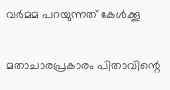വര്‍മമ പറയുന്നത് കേള്‍ക്കൂ

മതാചാരപ്രകാരം പിതാവിന്റെ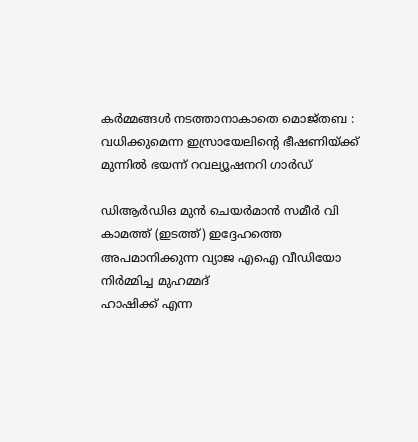കർമ്മങ്ങൾ നടത്താനാകാതെ മൊജ്തബ : വധിക്കുമെന്ന ഇസ്രായേലിന്റെ ഭീഷണിയ്‌ക്ക് മുന്നിൽ ഭയന്ന് റവല്യൂഷനറി ഗാർഡ്

ഡിആര്‍ഡിഒ മുന്‍ ചെയര്‍മാന്‍ സമീര്‍ വി കാമത്ത് (ഇടത്ത്) ഇദ്ദേഹത്തെ അപമാനിക്കുന്ന വ്യാജ എഐ വീഡിയോ നിര്‍മ്മിച്ച മുഹമ്മദ്
ഹാഷിക്ക് എന്ന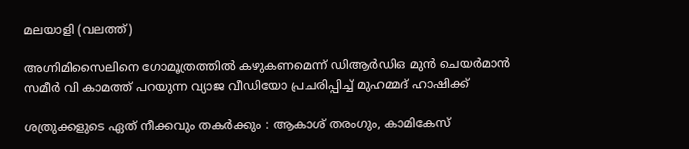മലയാളി (വലത്ത്)

അഗ്നിമിസൈലിനെ ഗോമൂത്രത്തില്‍ കഴുകണമെന്ന് ഡിആര്‍ഡിഒ മുന്‍ ചെയര്‍മാന്‍ സമീര്‍ വി കാമത്ത് പറയുന്ന വ്യാജ വീഡിയോ പ്രചരിപ്പിച്ച് മുഹമ്മദ് ഹാഷിക്ക്

ശത്രുക്കളുടെ ഏത് നീക്കവും തകർക്കും : ആകാശ് തരംഗും, കാമികേസ്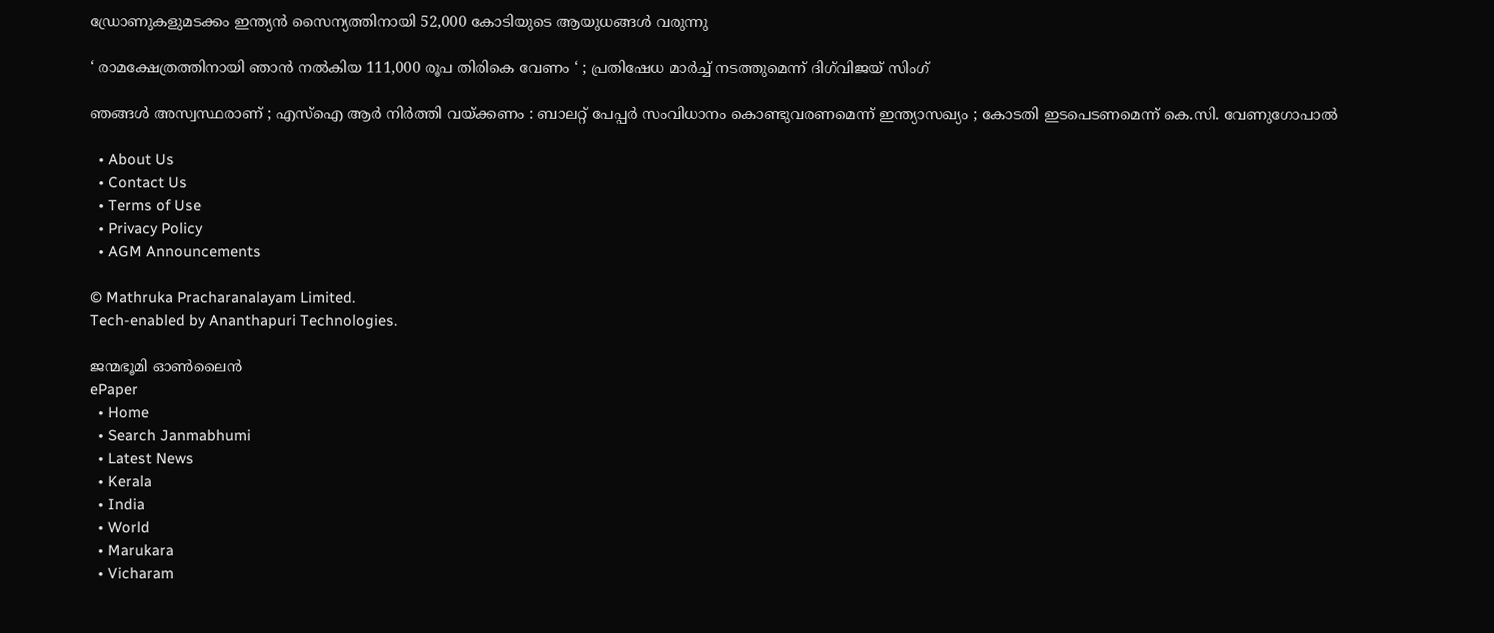ഡ്രോണുകളുമടക്കം ഇന്ത്യൻ സൈന്യത്തിനായി 52,000 കോടിയുടെ ആയുധങ്ങൾ വരുന്നു

‘ രാമക്ഷേത്രത്തിനായി ഞാൻ നൽകിയ 111,000 രൂപ തിരികെ വേണം ‘ ; പ്രതിഷേധ മാർച്ച് നടത്തുമെന്ന് ദിഗ്‌വിജയ് സിംഗ്

ഞങ്ങൾ അസ്വസ്ഥരാണ് ; എസ്ഐ ആർ നിർത്തി വയ്‌ക്കണം : ബാലറ്റ് പേപ്പർ സംവിധാനം കൊണ്ടുവരണമെന്ന് ഇന്ത്യാസഖ്യം ; കോടതി ഇടപെടണമെന്ന് കെ.സി. വേണുഗോപാൽ

  • About Us
  • Contact Us
  • Terms of Use
  • Privacy Policy
  • AGM Announcements

© Mathruka Pracharanalayam Limited.
Tech-enabled by Ananthapuri Technologies.

ജന്മഭൂമി ഓണ്‍ലൈന്‍
ePaper
  • Home
  • Search Janmabhumi
  • Latest News
  • Kerala
  • India
  • World
  • Marukara
  • Vicharam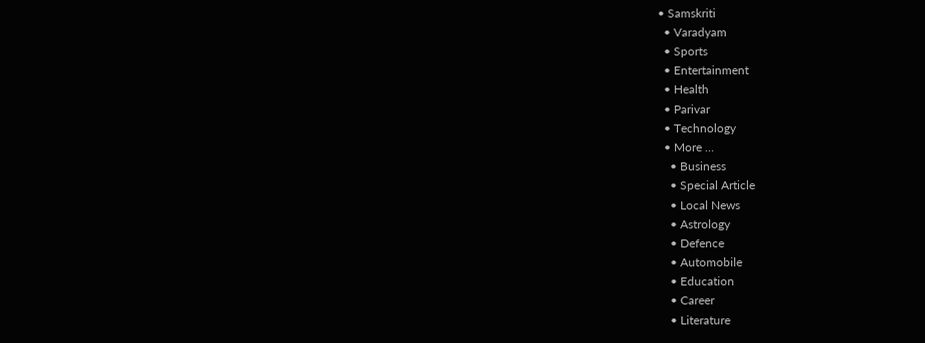• Samskriti
  • Varadyam
  • Sports
  • Entertainment
  • Health
  • Parivar
  • Technology
  • More …
    • Business
    • Special Article
    • Local News
    • Astrology
    • Defence
    • Automobile
    • Education
    • Career
    • Literature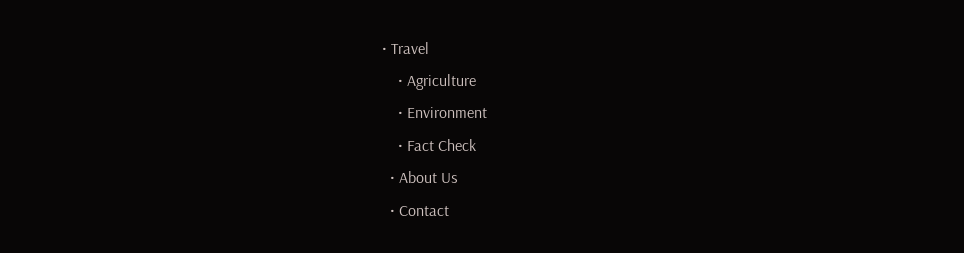• Travel
    • Agriculture
    • Environment
    • Fact Check
  • About Us
  • Contact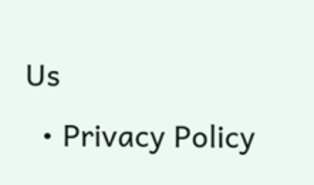Us
  • Privacy Policy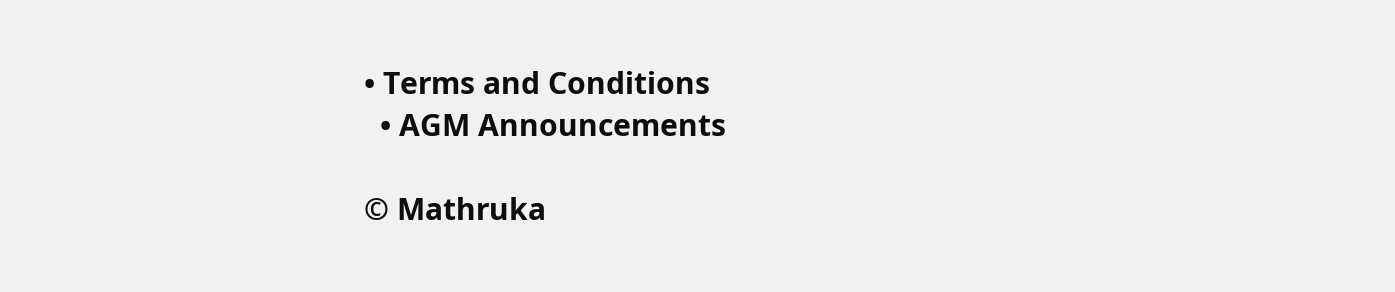• Terms and Conditions
  • AGM Announcements

© Mathruka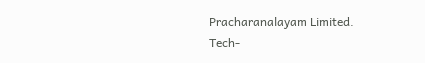Pracharanalayam Limited.
Tech-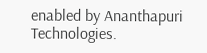enabled by Ananthapuri Technologies.